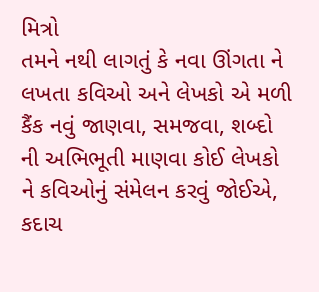મિત્રો
તમને નથી લાગતું કે નવા ઊંગતા ને લખતા કવિઓ અને લેખકો એ મળી કૈંક નવું જાણવા, સમજવા, શબ્દો ની અભિભૂતી માણવા કોઈ લેખકો ને કવિઓનું સંમેલન કરવું જોઈએ,
કદાચ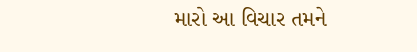મારો આ વિચાર તમને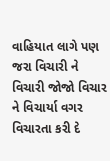વાહિયાત લાગે પણ જરા વિચારી ને વિચારી જોજો વિચાર ને વિચાર્યા વગર વિચારતા કરી દે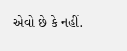એવો છે કે નહીં.